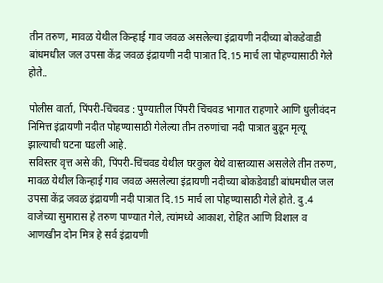तीन तरुण, मावळ येथील किन्हाई गाव जवळ असलेल्या इंद्रायणी नदीच्या बोकडेवाडी बांधमधील जल उपसा केंद्र जवळ इंद्रायणी नदी पात्रात दि.15 मार्च ला पोहण्यासाठी गेले होते..

पोलीस वार्ता, पिंपरी-चिंचवड : पुण्यातील पिंपरी चिंचवड भागात राहणारे आणि धुलीवंदन निमित्त इंद्रायणी नदीत पोहण्यासाठी गेलेल्या तीन तरुणांचा नदी पात्रात बुडून मृत्यू झाल्याची घटना घडली आहे.
सविस्तर वृत्त असे की, पिंपरी-चिंचवड येथील घरकुल येथे वास्तव्यास असलेले तीन तरुण, मावळ येथील किन्हाई गाव जवळ असलेल्या इंद्रायणी नदीच्या बोकडेवाडी बांधमधील जल उपसा केंद्र जवळ इंद्रायणी नदी पात्रात दि.15 मार्च ला पोहण्यासाठी गेले होते. दु.4 वाजेच्या सुमारास हे तरुण पाण्यात गेले, त्यांमध्ये आकाश, रोहित आणि विशाल व आणखीन दोन मित्र हे सर्व इंद्रायणी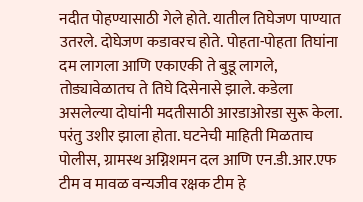नदीत पोहण्यासाठी गेले होते. यातील तिघेजण पाण्यात उतरले. दोघेजण कडावरच होते. पोहता-पोहता तिघांना दम लागला आणि एकाएकी ते बुडू लागले, तोड्यावेळातच ते तिघे दिसेनासे झाले. कडेला असलेल्या दोघांनी मदतीसाठी आरडाओरडा सुरू केला. परंतु उशीर झाला होता. घटनेची माहिती मिळताच पोलीस, ग्रामस्थ अग्निशमन दल आणि एन.डी.आर.एफ टीम व मावळ वन्यजीव रक्षक टीम हे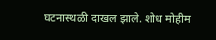घटनास्थळी दाखल झाले. शोध मोहीम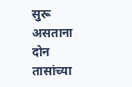सुरू असताना दोन तासांच्या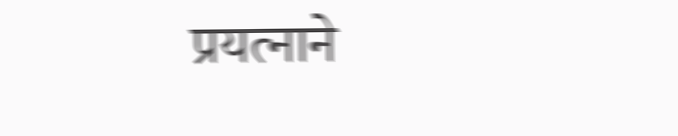प्रयत्नाने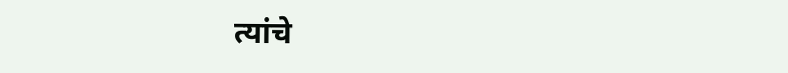त्यांचे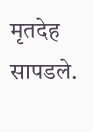मृतदेह सापडले.